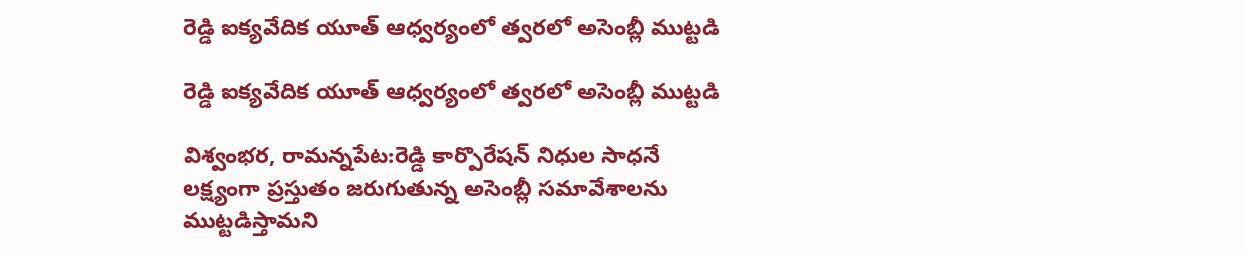రెడ్డి ఐక్యవేదిక యూత్ ఆధ్వర్యంలో త్వరలో అసెంబ్లీ ముట్టడి

రెడ్డి ఐక్యవేదిక యూత్ ఆధ్వర్యంలో త్వరలో అసెంబ్లీ ముట్టడి

విశ్వంభర, రామన్నపేట:రెడ్డి కార్పొరేషన్ నిధుల సాధనే లక్ష్యంగా ప్రస్తుతం జరుగుతున్న అసెంబ్లీ సమావేశాలను ముట్టడిస్తామని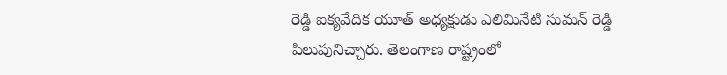రెడ్డి ఐక్యవేదిక యూత్ అధ్యక్షుడు ఎలిమినేటి సుమన్ రెడ్డి పిలుపునిచ్చారు. తెలంగాణ రాష్ట్రంలో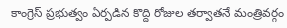కాంగ్రెస్ ప్రభుత్వం ఏర్పడిన కొద్ది రోజుల తర్వాతనే మంత్రివర్గం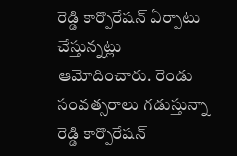రెడ్డి కార్పొరేషన్ ఏర్పాటు చేస్తున్నట్లు ఆమోదించారు. రెండు సంవత్సరాలు గడుస్తున్నా రెడ్డి కార్పొరేషన్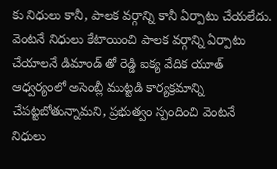కు నిధులు కానీ, పాలక వర్గాన్ని కానీ ఏర్పాటు చేయలేదు. వెంటనే నిధులు కేటాయించి పాలక వర్గాన్ని ఏర్పాటు చేయాలనే డిమాండ్ తో రెడ్డి ఐక్య వేదిక యూత్ ఆధ్వర్యంలో అసెంబ్లీ ముట్టడి కార్యక్రమాన్ని చేపట్టబోతున్నామని, ప్రభుత్వం స్పందించి వెంటనే నిధులు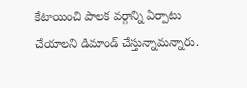కేటాయించి పాలక వర్గాన్ని ఏర్పాటు చేయాలని డిమాండ్ చేస్తున్నామన్నారు.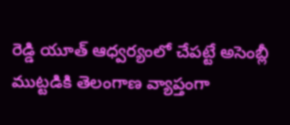రెడ్డి యూత్ ఆధ్వర్యంలో చేపట్టే అసెంబ్లీ ముట్టడికి తెలంగాణ వ్యాప్తంగా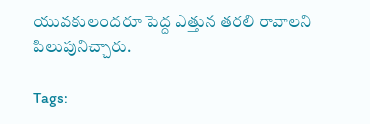యువకులందరూ పెద్ద ఎత్తున తరలి రావాలని పిలుపునిచ్చారు.

Tags: